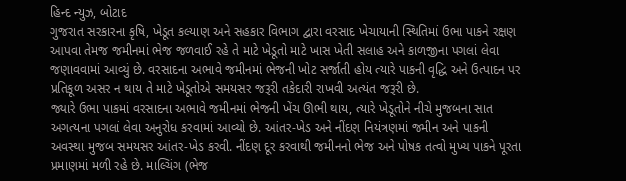હિન્દ ન્યુઝ, બોટાદ
ગુજરાત સરકારના કૃષિ, ખેડૂત કલ્યાણ અને સહકાર વિભાગ દ્વારા વરસાદ ખેચાયાની સ્થિતિમાં ઉભા પાકને રક્ષણ આપવા તેમજ જમીનમાં ભેજ જળવાઈ રહે તે માટે ખેડૂતો માટે ખાસ ખેતી સલાહ અને કાળજીના પગલાં લેવા જણાવવામાં આવ્યું છે. વરસાદના અભાવે જમીનમાં ભેજની ખોટ સર્જાતી હોય ત્યારે પાકની વૃદ્ધિ અને ઉત્પાદન પર પ્રતિકૂળ અસર ન થાય તે માટે ખેડૂતોએ સમયસર જરૂરી તકેદારી રાખવી અત્યંત જરૂરી છે.
જ્યારે ઉભા પાકમાં વરસાદના અભાવે જમીનમાં ભેજની ખેંચ ઊભી થાય, ત્યારે ખેડૂતોને નીચે મુજબના સાત અગત્યના પગલાં લેવા અનુરોધ કરવામાં આવ્યો છે. આંતર-ખેડ અને નીંદણ નિયંત્રણમાં જમીન અને પાકની અવસ્થા મુજબ સમયસર આંતર-ખેડ કરવી. નીંદણ દૂર કરવાથી જમીનનો ભેજ અને પોષક તત્વો મુખ્ય પાકને પૂરતા પ્રમાણમાં મળી રહે છે. માલ્ચિંગ (ભેજ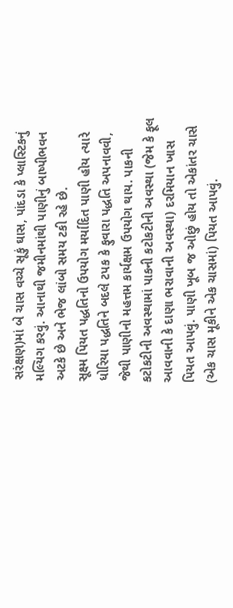સરંક્ષણ)માં બે ચાસ વચ્ચે સૂકું ઘાસ, પાંદડા કે પ્લાસ્ટિકનું મલ્યિગ કરવું. આનાથી જમીનમાંથી પાણીનું બાષ્પીભવન અટકે છે અને ભેજ લાંબો સમય ટકી રહે છે.
સૂક્ષ્મ પિયત પદ્ધતિનો ઉપયોગ મર્યાદિત પાણી હોય ત્યારે ધોરિયા પદ્ધતિને બદલે ટપક કે ફુવારા પદ્ધતિ અપનાવવી, જેથી પાણીનો મહત્તમ કાર્યક્ષમ ઉપયોગ થાય. પાકની કટોકટીની અવસ્થામાં પાકની કટોકટીની અવસ્થા (જેમ કે ફૂલ આવવાની કે દાણા ભરાવાની અવસ્થા) દરમિયાન ખાસ પિયત આપવું. પાણી ખૂબ જ ઓછું હોય તો એકાંતર ચાસે (એક ચાસ મૂકીને એક ચાસમાં) પિયત આપવું.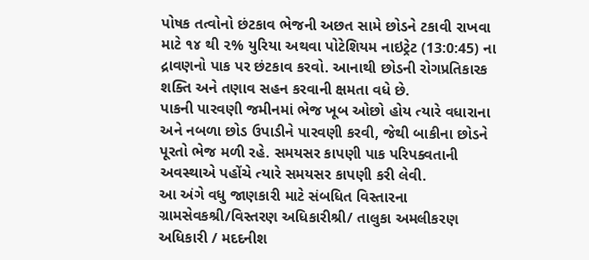પોષક તત્વોનો છંટકાવ ભેજની અછત સામે છોડને ટકાવી રાખવા માટે ૧૪ થી ૨% યુરિયા અથવા પોટેશિયમ નાઇટ્રેટ (13:0:45) ના દ્રાવણનો પાક પર છંટકાવ કરવો. આનાથી છોડની રોગપ્રતિકારક શક્તિ અને તણાવ સહન કરવાની ક્ષમતા વધે છે.
પાકની પારવણી જમીનમાં ભેજ ખૂબ ઓછો હોય ત્યારે વધારાના અને નબળા છોડ ઉપાડીને પારવણી કરવી, જેથી બાકીના છોડને પૂરતો ભેજ મળી રહે. સમયસર કાપણી પાક પરિપક્વતાની અવસ્થાએ પહોંચે ત્યારે સમયસર કાપણી કરી લેવી.
આ અંગે વધુ જાણકારી માટે સંબધિત વિસ્તારના ગ્રામસેવકશ્રી/વિસ્તરણ અધિકારીશ્રી/ તાલુકા અમલીકરણ અધિકારી / મદદનીશ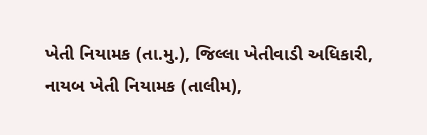ખેતી નિયામક (તા.મુ.), જિલ્લા ખેતીવાડી અધિકારી, નાયબ ખેતી નિયામક (તાલીમ),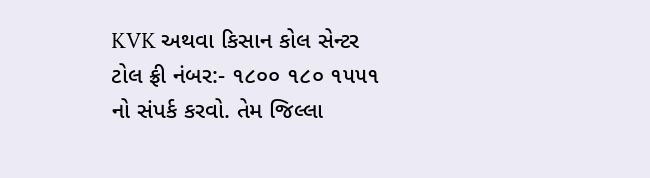KVK અથવા કિસાન કોલ સેન્ટર ટોલ ફ્રી નંબર:- ૧૮૦૦ ૧૮૦ ૧૫૫૧ નો સંપર્ક કરવો. તેમ જિલ્લા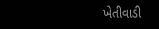ખેતીવાડી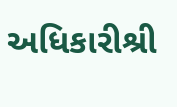અધિકારીશ્રી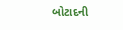બોટાદની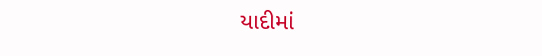યાદીમાં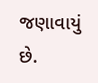જણાવાયું છે.